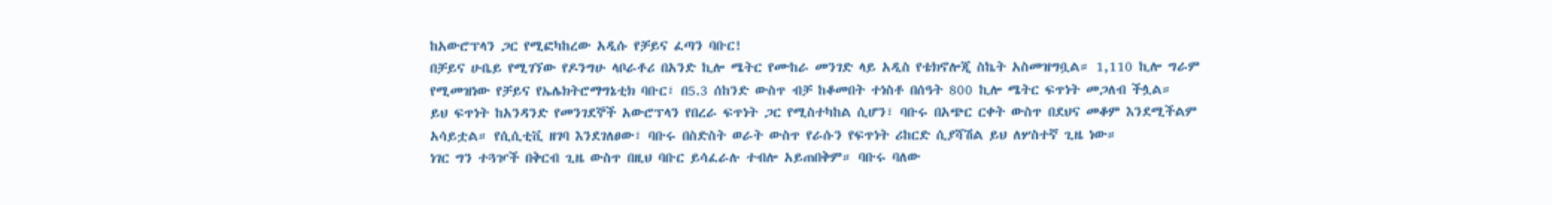ከአውሮፕላን ጋር የሚፎካከረው አዲሱ የቻይና ፈጣን ባቡር!
በቻይና ሁቤይ የሚገኘው የዶንግሁ ላቦራቶሪ በአንድ ኪሎ ሜትር የሙከራ መንገድ ላይ አዲስ የቴክኖሎጂ ስኬት አስመዝግቧል። 1,110 ኪሎ ግራም የሚመዝነው የቻይና የኤሌክትሮማግኔቲክ ባቡር፣ በ5.3 ሰከንድ ውስጥ ብቻ ከቆመበት ተነስቶ በሰዓት 800 ኪሎ ሜትር ፍጥነት መጋለብ ችሏል።
ይህ ፍጥነት ከአንዳንድ የመንገደኞች አውሮፕላን የበረራ ፍጥነት ጋር የሚስተካከል ሲሆን፣ ባቡሩ በአጭር ርቀት ውስጥ በደህና መቆም እንደሚችልም አሳይቷል። የሲሲቲቪ ዘገባ እንደገለፀው፣ ባቡሩ በስድስት ወራት ውስጥ የራሱን የፍጥነት ሪከርድ ሲያሻሽል ይህ ለሦስተኛ ጊዜ ነው።
ነገር ግን ተጓዦች በቅርብ ጊዜ ውስጥ በዚህ ባቡር ይሳፈራሉ ተብሎ አይጠበቅም። ባቡሩ ባለው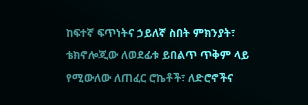ከፍተኛ ፍጥነትና ኃይለኛ ስበት ምክንያት፣ ቴክኖሎጂው ለወደፊቱ ይበልጥ ጥቅም ላይ የሚውለው ለጠፈር ሮኬቶች፣ ለድሮኖችና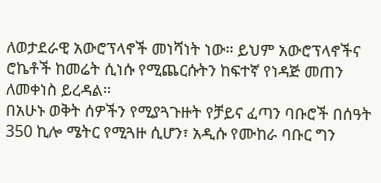ለወታደራዊ አውሮፕላኖች መነሻነት ነው። ይህም አውሮፕላኖችና ሮኬቶች ከመሬት ሲነሱ የሚጨርሱትን ከፍተኛ የነዳጅ መጠን ለመቀነስ ይረዳል።
በአሁኑ ወቅት ሰዎችን የሚያጓጉዙት የቻይና ፈጣን ባቡሮች በሰዓት 350 ኪሎ ሜትር የሚጓዙ ሲሆን፣ አዲሱ የሙከራ ባቡር ግን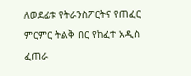ለወደፊቱ የትራንስፖርትና የጠፈር ምርምር ትልቅ በር የከፈተ አዲስ ፈጠራ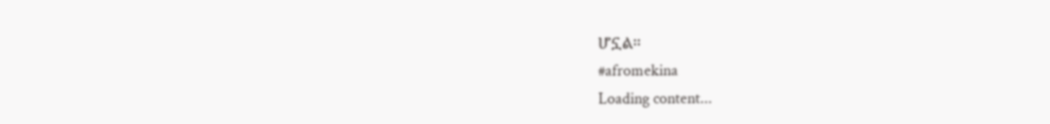ሆኗል።
#afromekina
Loading content...